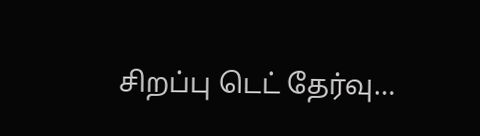சிறப்பு டெட் தேர்வு…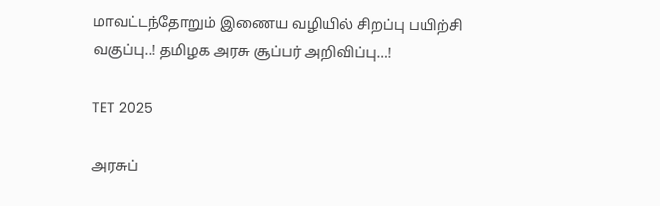மாவட்டந்தோறும் இணைய வழியில் சிறப்பு பயிற்சி வகுப்பு..! தமிழக அரசு சூப்பர் அறிவிப்பு…!

TET 2025

அரசுப்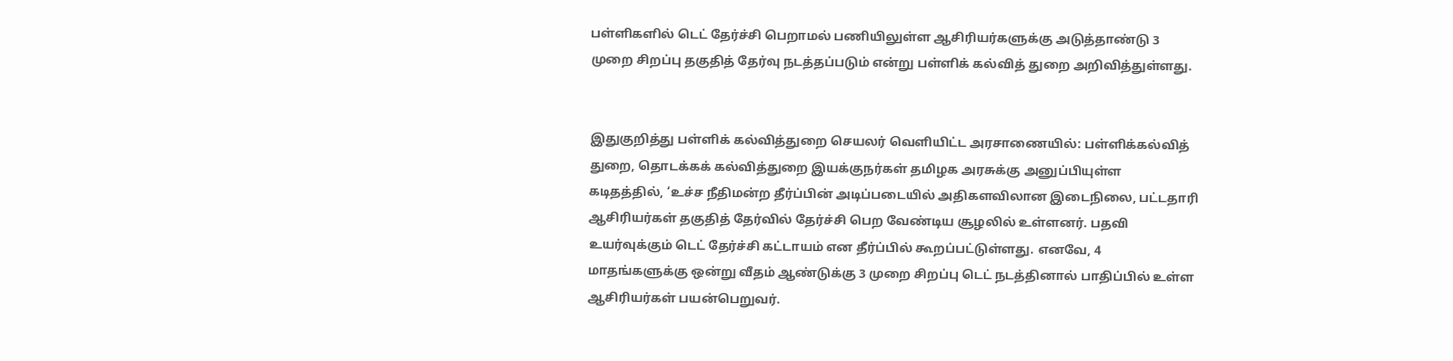பள்ளிகளில் டெட் தேர்ச்சி பெறாமல் பணியிலுள்ள ஆசிரியர்களுக்கு அடுத்தாண்டு 3 முறை சிறப்பு தகுதித் தேர்வு நடத்தப்படும் என்று பள்ளிக் கல்வித் துறை அறிவித்துள்ளது.


இதுகுறித்து பள்ளிக் கல்வித்துறை செயலர் வெளியிட்ட அரசாணையில்: பள்ளிக்கல்வித் துறை, தொடக்கக் கல்வித்துறை இயக்குநர்கள் தமிழக அரசுக்கு அனுப்பியுள்ள கடிதத்தில், ‘உச்ச நீதிமன்ற தீர்ப்பின் அடிப்படையில் அதிகளவிலான இடைநிலை, பட்டதாரி ஆசிரியர்கள் தகுதித் தேர்வில் தேர்ச்சி பெற வேண்டிய சூழலில் உள்ளனர். பதவி உயர்வுக்கும் டெட் தேர்ச்சி கட்டாயம் என தீர்ப்பில் கூறப்பட்டுள்ளது. எனவே, 4 மாதங்களுக்கு ஒன்று வீதம் ஆண்டுக்கு 3 முறை சிறப்பு டெட் நடத்தினால் பாதிப்பில் உள்ள ஆசிரியர்கள் பயன்பெறுவர்.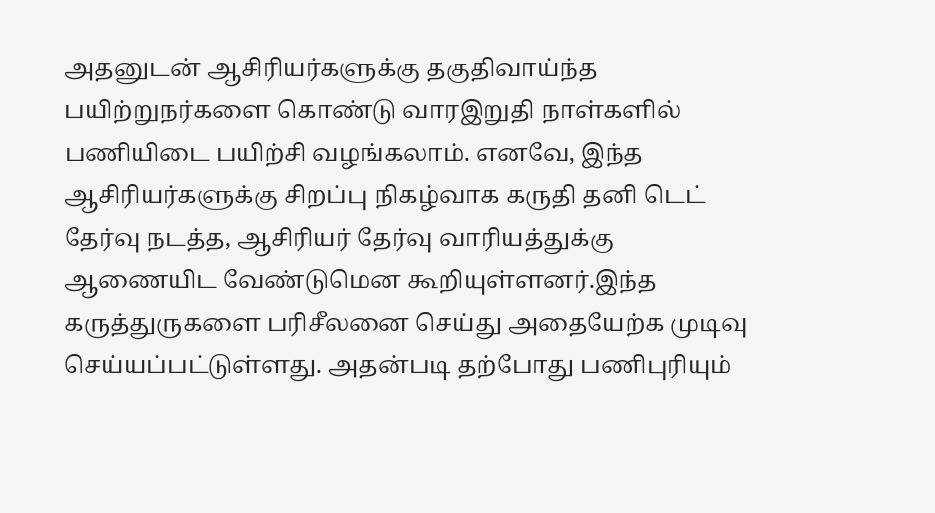அதனுடன் ஆசிரியர்களுக்கு தகுதிவாய்ந்த பயிற்றுநர்களை கொண்டு வாரஇறுதி நாள்களில் பணியிடை பயிற்சி வழங்கலாம். எனவே, இந்த ஆசிரியர்களுக்கு சிறப்பு நிகழ்வாக கருதி தனி டெட் தேர்வு நடத்த, ஆசிரியர் தேர்வு வாரியத்துக்கு ஆணையிட வேண்டுமென கூறியுள்ளனர்.இந்த கருத்துருகளை பரிசீலனை செய்து அதையேற்க முடிவு செய்யப்பட்டுள்ளது. அதன்படி தற்போது பணிபுரியும்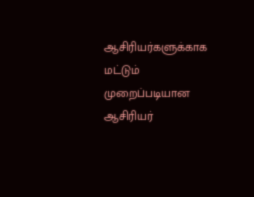ஆசிரியர்களுக்காக மட்டும் முறைப்படியான ஆசிரியர்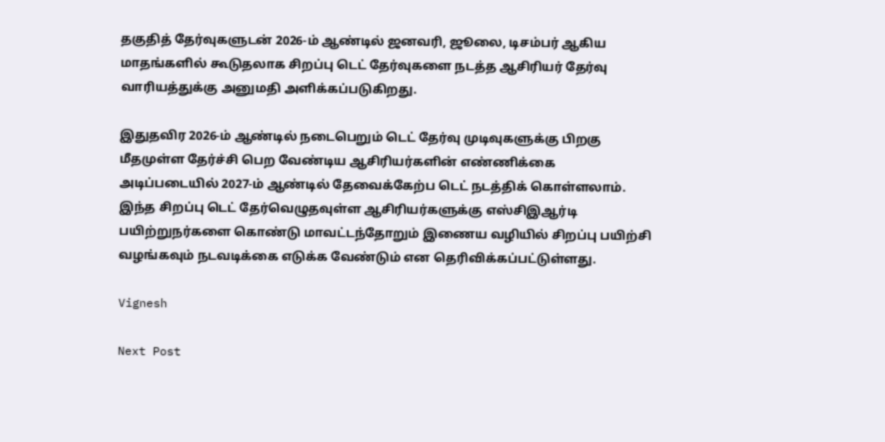தகுதித் தேர்வுகளுடன் 2026-ம் ஆண்டில் ஜனவரி, ஜூலை, டிசம்பர் ஆகிய மாதங்களில் கூடுதலாக சிறப்பு டெட் தேர்வுகளை நடத்த ஆசிரியர் தேர்வு வாரியத்துக்கு அனுமதி அளிக்கப்படுகிறது.

இதுதவிர 2026-ம் ஆண்டில் நடைபெறும் டெட் தேர்வு முடிவுகளுக்கு பிறகு மீதமுள்ள தேர்ச்சி பெற வேண்டிய ஆசிரியர்களின் எண்ணிக்கை அடிப்படையில் 2027-ம் ஆண்டில் தேவைக்கேற்ப டெட் நடத்திக் கொள்ளலாம். இந்த சிறப்பு டெட் தேர்வெழுதவுள்ள ஆசிரியர்களுக்கு எஸ்சிஇஆர்டி பயிற்றுநர்களை கொண்டு மாவட்டந்தோறும் இணைய வழியில் சிறப்பு பயிற்சி வழங்கவும் நடவடிக்கை எடுக்க வேண்டும் என தெரிவிக்கப்பட்டுள்ளது.

Vignesh

Next Post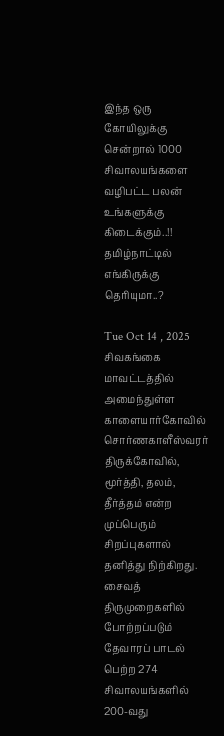இந்த ஒரு கோயிலுக்கு சென்றால் 1000 சிவாலயங்களை வழிபட்ட பலன் உங்களுக்கு கிடைக்கும்..!! தமிழ்நாட்டில் எங்கிருக்கு தெரியுமா..?

Tue Oct 14 , 2025
சிவகங்கை மாவட்டத்தில் அமைந்துள்ள காளையார்கோவில் சொர்ணகாளீஸ்வரர் திருக்கோவில், மூர்த்தி, தலம், தீர்த்தம் என்ற முப்பெரும் சிறப்புகளால் தனித்து நிற்கிறது. சைவத் திருமுறைகளில் போற்றப்படும் தேவாரப் பாடல் பெற்ற 274 சிவாலயங்களில் 200-வது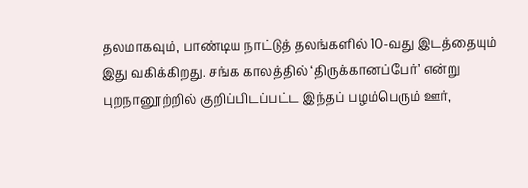தலமாகவும், பாண்டிய நாட்டுத் தலங்களில் 10-வது இடத்தையும் இது வகிக்கிறது. சங்க காலத்தில் ‘திருக்கானப்பேர்’ என்று புறநானூற்றில் குறிப்பிடப்பட்ட இந்தப் பழம்பெரும் ஊர்,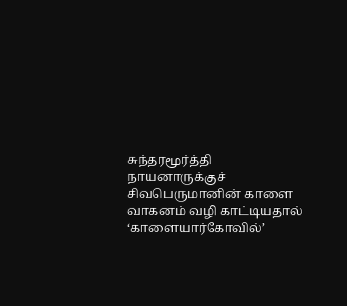சுந்தரமூர்த்தி நாயனாருக்குச் சிவபெருமானின் காளை வாகனம் வழி காட்டியதால் ‘காளையார்கோவில்’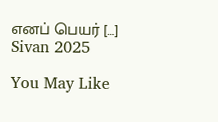எனப் பெயர் […]
Sivan 2025

You May Like